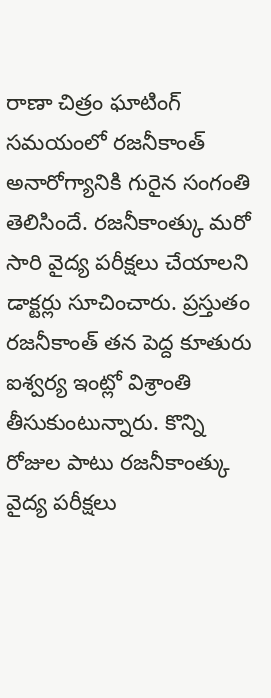రాణా చిత్రం ఘాటింగ్ సమయంలో రజనీకాంత్ అనారోగ్యానికి గురైన సంగంతి తెలిసిందే. రజనీకాంత్కు మరో సారి వైద్య పరీక్షలు చేయాలని డాక్టర్లు సూచించారు. ప్రస్తుతం రజనీకాంత్ తన పెద్ద కూతురు ఐశ్వర్య ఇంట్లో విశ్రాంతి తీసుకుంటున్నారు. కొన్ని రోజుల పాటు రజనీకాంత్కు వైద్య పరీక్షలు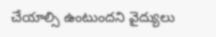చేయాల్సి ఉంటుందని వైద్యులు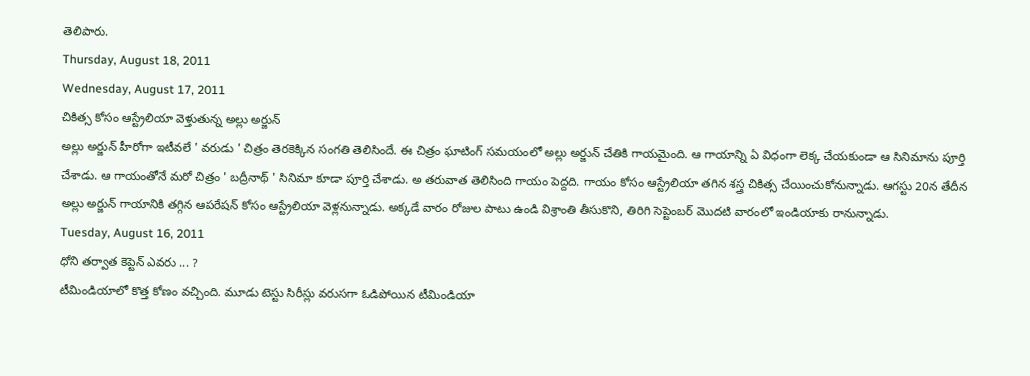తెలిపారు.
Thursday, August 18, 2011
Wednesday, August 17, 2011
చికిత్స కోసం ఆస్ట్రేలియా వెళ్తుతున్న అల్లు అర్జున్
అల్లు అర్జున్ హీరోగా ఇటీవలే ' వరుడు ' చిత్రం తెరకెక్కిన సంగతి తెలిసిందే. ఈ చిత్రం ఘాటింగ్ సమయంలో అల్లు అర్జున్ చేతికి గాయమైంది. ఆ గాయాన్ని ఏ విధంగా లెక్క చేయకుండా ఆ సినిమాను పూర్తి చేశాడు. ఆ గాయంతోనే మరో చిత్రం ' బద్రీనాథ్ ' సినిమా కూడా పూర్తి చేశాడు. అ తరువాత తెలిసింది గాయం పెద్దది. గాయం కోసం ఆస్ట్రేలియా తగిన శస్త్ర చికిత్స చేయించుకోనున్నాడు. ఆగస్టు 20న తేదీన అల్లు అర్జున్ గాయానికి తగ్గిన ఆపరేషన్ కోసం ఆస్ట్రేలియా వెళ్లనున్నాడు. అక్కడే వారం రోజుల పాటు ఉండి విశ్రాంతి తీసుకొని, తిరిగి సెప్టెంబర్ మొదటి వారంలో ఇండియాకు రానున్నాడు.
Tuesday, August 16, 2011
ధోని తర్వాత కెప్టెన్ ఎవరు ... ?
టీమిండియాలో కొత్త కోణం వచ్చింది. మూడు టెస్టు సిరీస్లు వరుసగా ఓడిపోయిన టీమిండియా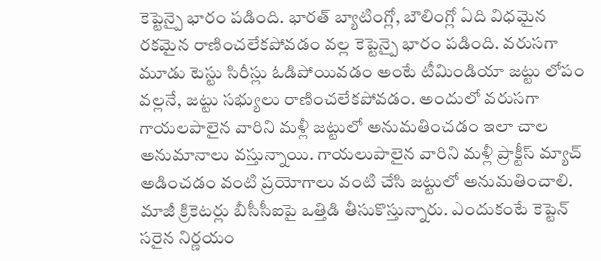కెప్టెన్పై భారం పడింది. భారత్ బ్యాటింగ్లో, బౌలింగ్లో ఏది విధమైన రకమైన రాణించలేకపోవడం వల్ల కెప్టెన్పై భారం పడింది. వరుసగా మూడు టెస్టు సిరీస్లు ఓడిపోయివడం అంటే టీమిండియా జట్టు లోపం వల్లనే, జట్టు సభ్యులు రాణించలేకపోవడం. అందులో వరుసగా గాయలపాలైన వారిని మళ్లీ జట్టులో అనుమతించడం ఇలా చాల అనుమానాలు వస్తున్నాయి. గాయలుపాలైన వారిని మళ్లీ ప్రాక్టీస్ మ్యాచ్ అడించడం వంటి ప్రయోగాలు వంటి చేసి జట్టులో అనుమతించాలి.
మాజీ క్రికెటర్లు బీసీసీఐపై ఒత్తిడి తీసుకొస్తున్నారు. ఎందుకంటే కెప్టెన్ సరైన నిర్ణయం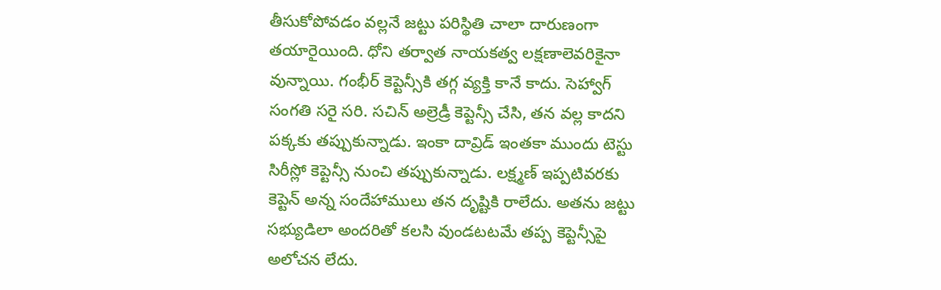తీసుకోపోవడం వల్లనే జట్టు పరిస్థితి చాలా దారుణంగా తయారైయింది. ధోని తర్వాత నాయకత్వ లక్షణాలెవరికైనా వున్నాయి. గంభీర్ కెప్టెన్సీకి తగ్గ వ్యక్తి కానే కాదు. సెహ్వాగ్ సంగతి సరై సరి. సచిన్ అల్రెడ్రీ కెప్టెన్సీ చేసి, తన వల్ల కాదని పక్కకు తప్పుకున్నాడు. ఇంకా దావ్రిడ్ ఇంతకా ముందు టెస్టు సిరీస్లో కెప్టెన్సీ నుంచి తప్పుకున్నాడు. లక్ష్మణ్ ఇప్పటివరకు కెప్టెన్ అన్న సందేహాములు తన దృష్టికి రాలేదు. అతను జట్టు సభ్యుడిలా అందరితో కలసి వుండటటమే తప్ప కెప్టెన్సీపై అలోచన లేదు.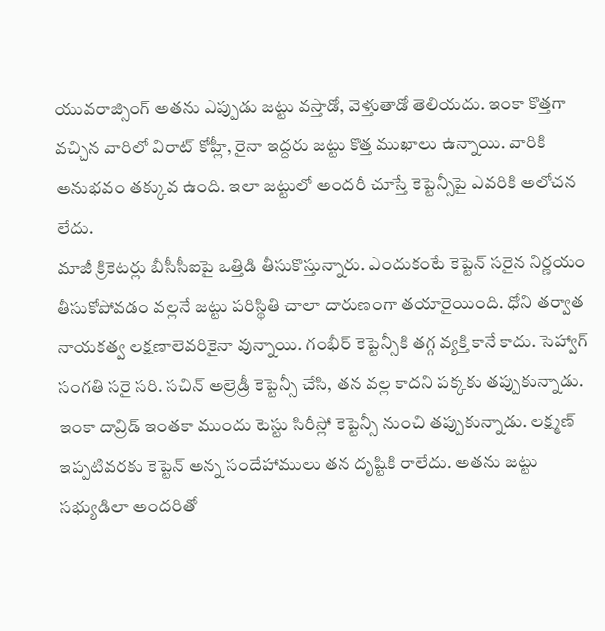యువరాజ్సింగ్ అతను ఎప్పుడు జట్టు వస్తాడో, వెళ్తుతాడో తెలియదు. ఇంకా కొత్తగా వచ్చిన వారిలో విరాట్ కోహ్లీ, రైనా ఇద్దరు జట్టు కొత్త ముఖాలు ఉన్నాయి. వారికి అనుభవం తక్కువ ఉంది. ఇలా జట్టులో అందరీ చూస్తే కెప్టెన్సీపై ఎవరికి అలోచన లేదు.
మాజీ క్రికెటర్లు బీసీసీఐపై ఒత్తిడి తీసుకొస్తున్నారు. ఎందుకంటే కెప్టెన్ సరైన నిర్ణయం తీసుకోపోవడం వల్లనే జట్టు పరిస్థితి చాలా దారుణంగా తయారైయింది. ధోని తర్వాత నాయకత్వ లక్షణాలెవరికైనా వున్నాయి. గంభీర్ కెప్టెన్సీకి తగ్గ వ్యక్తి కానే కాదు. సెహ్వాగ్ సంగతి సరై సరి. సచిన్ అల్రెడ్రీ కెప్టెన్సీ చేసి, తన వల్ల కాదని పక్కకు తప్పుకున్నాడు. ఇంకా దావ్రిడ్ ఇంతకా ముందు టెస్టు సిరీస్లో కెప్టెన్సీ నుంచి తప్పుకున్నాడు. లక్ష్మణ్ ఇప్పటివరకు కెప్టెన్ అన్న సందేహాములు తన దృష్టికి రాలేదు. అతను జట్టు సభ్యుడిలా అందరితో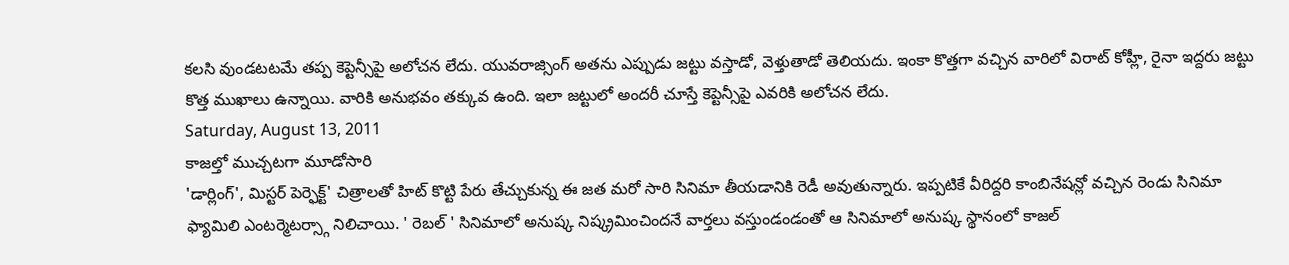కలసి వుండటటమే తప్ప కెప్టెన్సీపై అలోచన లేదు. యువరాజ్సింగ్ అతను ఎప్పుడు జట్టు వస్తాడో, వెళ్తుతాడో తెలియదు. ఇంకా కొత్తగా వచ్చిన వారిలో విరాట్ కోహ్లీ, రైనా ఇద్దరు జట్టు కొత్త ముఖాలు ఉన్నాయి. వారికి అనుభవం తక్కువ ఉంది. ఇలా జట్టులో అందరీ చూస్తే కెప్టెన్సీపై ఎవరికి అలోచన లేదు.
Saturday, August 13, 2011
కాజల్తో ముచ్చటగా మూడోసారి
'డార్లింగ్', మిస్టర్ పెర్ఫెక్ట్' చిత్రాలతో హిట్ కొట్టి పేరు తేచ్చుకున్న ఈ జత మరో సారి సినిమా తీయడానికి రెడీ అవుతున్నారు. ఇప్పటికే వీరిద్దరి కాంబినేషన్లో వచ్చిన రెండు సినిమా ఫ్యామిలి ఎంటర్మెటర్స్గా నిలిచాయి. ' రెబల్ ' సినిమాలో అనుష్క నిష్క్రమించిందనే వార్తలు వస్తుండండంతో ఆ సినిమాలో అనుష్క స్థానంలో కాజల్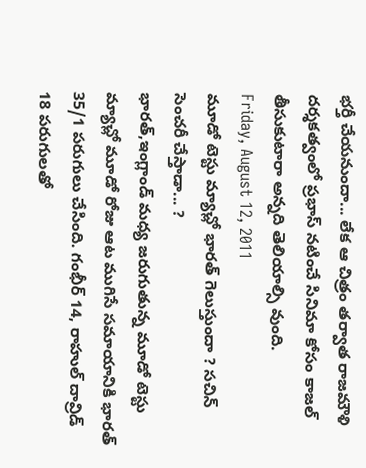భర్తీ చేయనుందా... లేక ఆ చిత్రం తర్వాత రాజమౌళి దర్శకత్వంలో ప్రభాస్ నటించే సినిమా కోసం కాజల్ తీసుకుటారా అన్నది తెలియాల్సి వుంది.
Friday, August 12, 2011
మూడో టెస్టు మ్యాచ్లో భారత్ గెలుస్తుందా ? సచిన్ సెంచరీ చేస్తాడా... ?
భారత్,ఇంగ్లాండ్ మధ్య జరుగుతున్న మూడో టెస్టు మ్యాచ్లో మూడో రోజు ఆట ముగిసే సమాయానికి భారత్ 35/1 పరుగులు చేసింది. గంభీర్ 14, రాహుల్ దావ్రిడ్ 18 పరుగులతో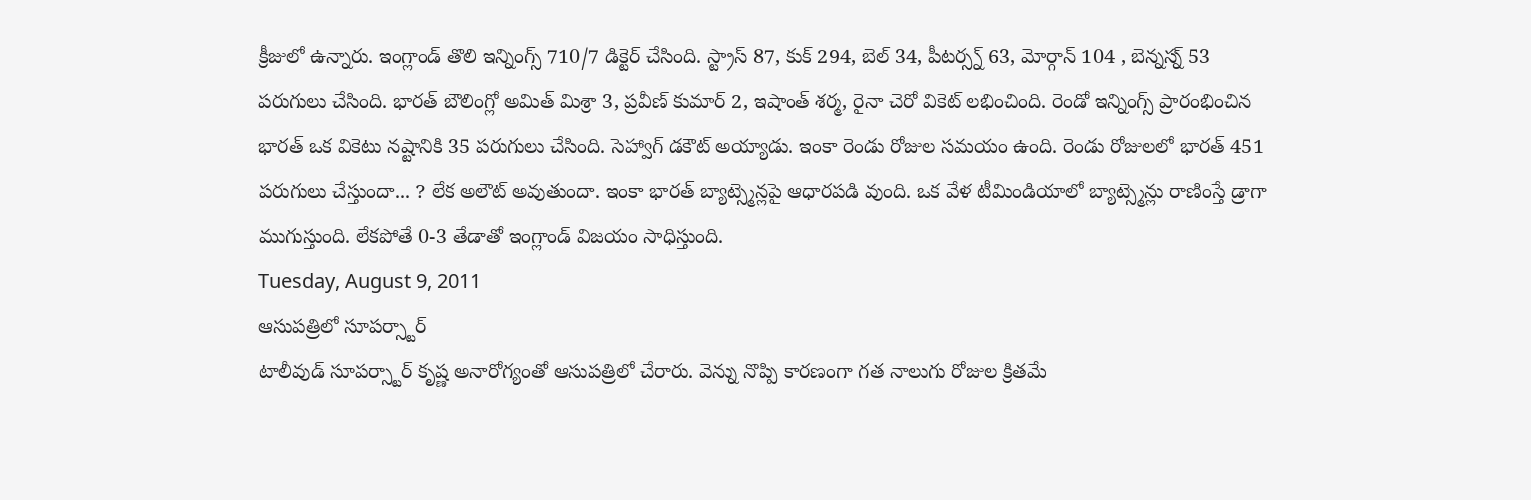క్రీజులో ఉన్నారు. ఇంగ్లాండ్ తొలి ఇన్నింగ్స్ 710/7 డిక్టెర్ చేసింది. స్ట్రాస్ 87, కుక్ 294, బెల్ 34, పీటర్స్న్ 63, మోర్గాన్ 104 , బెన్నస్న్ 53 పరుగులు చేసింది. భారత్ బౌలింగ్లో అమిత్ మిశ్రా 3, ప్రవీణ్ కుమార్ 2, ఇషాంత్ శర్మ, రైనా చెరో వికెట్ లభించింది. రెండో ఇన్నింగ్స్ ప్రారంభించిన భారత్ ఒక వికెటు నష్టానికి 35 పరుగులు చేసింది. సెహ్వాగ్ డకౌట్ అయ్యాడు. ఇంకా రెండు రోజుల సమయం ఉంది. రెండు రోజులలో భారత్ 451 పరుగులు చేస్తుందా... ? లేక అలౌట్ అవుతుందా. ఇంకా భారత్ బ్యాట్స్మెన్లపై ఆధారపడి వుంది. ఒక వేళ టీమిండియాలో బ్యాట్స్మెన్లు రాణింస్తే డ్రాగా ముగుస్తుంది. లేకపోతే 0-3 తేడాతో ఇంగ్లాండ్ విజయం సాధిస్తుంది.
Tuesday, August 9, 2011
ఆసుపత్రిలో సూపర్స్టార్
టాలీవుడ్ సూపర్స్టార్ కృష్ణ అనారోగ్యంతో ఆసుపత్రిలో చేరారు. వెన్ను నొప్పి కారణంగా గత నాలుగు రోజుల క్రితమే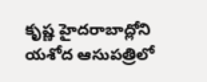కృష్ణ హైదరాబాద్లోని యశోద ఆసుపత్రిలో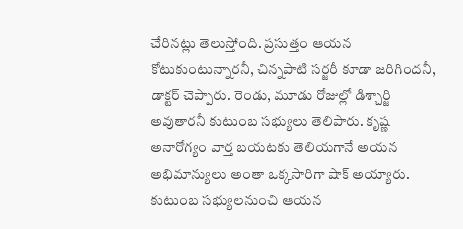చేరినట్లు తెలుస్తోంది. ప్రసుత్తం ఆయన కోటుకుంటున్నారనీ, చిన్నపాటి సర్జరీ కూడా జరిగిందనీ, డాక్టర్ చెప్పారు. రెండు, మూడు రోజుల్లో డిశ్చార్జి అవుతారనీ కుటుంబ సభ్యులు తెలిపారు. కృష్ణ అనారోగ్యం వార్త బయటకు తెలియగానే అయన అభిమాన్యులు అంతా ఒక్కసారిగా షాక్ అయ్యారు. కుటుంబ సభ్యులనుంచి ఆయన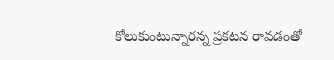కోలుకుంటున్నారన్న ప్రకటన రావడంతో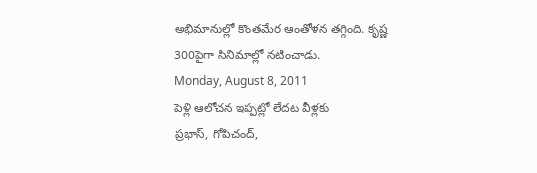అభిమానుల్లో కొంతమేర ఆంతోళన తగ్గింది. కృష్ణ 300పైగా సినిమాల్లో నటించాడు.
Monday, August 8, 2011
పెళ్లి ఆలోచన ఇప్పట్లో లేదట వీళ్లకు
ప్రభాస్, గోపిచంద్,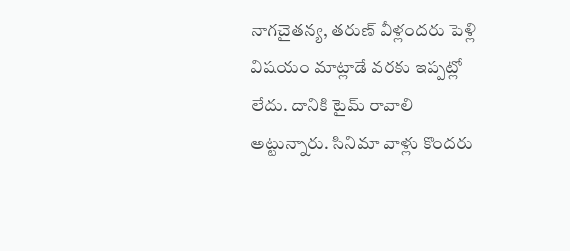నాగచైతన్య, తరుణ్ వీళ్లందరు పెళ్లి విషయం మాట్లాడే వరకు ఇప్పట్లో లేదు. దానికి టైమ్ రావాలి అట్టున్నారు. సినిమా వాళ్లు కొందరు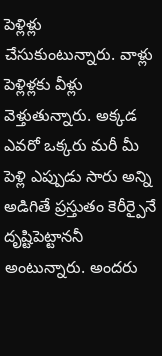పెళ్లిళ్లు చేసుకుంటున్నారు. వాళ్లు పెళ్లిళ్లకు వీళ్లు వెళ్తుతున్నారు. అక్కడ ఎవరో ఒక్కరు మరీ మీ పెళ్లి ఎప్పుడు సారు అన్ని అడిగితే ప్రస్తుతం కెరీర్పైనే దృష్టిపెట్టాననీ అంటున్నారు. అందరు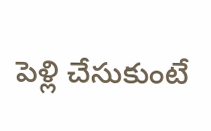పెళ్లి చేసుకుంటే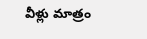వీళ్లు మాత్రం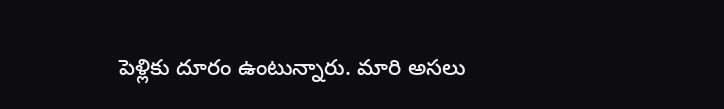పెళ్లికు దూరం ఉంటున్నారు. మారి అసలు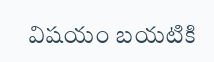విషయం బయటికి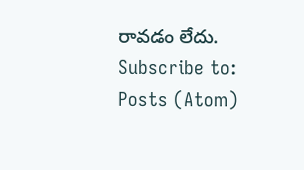రావడం లేదు.
Subscribe to:
Posts (Atom)